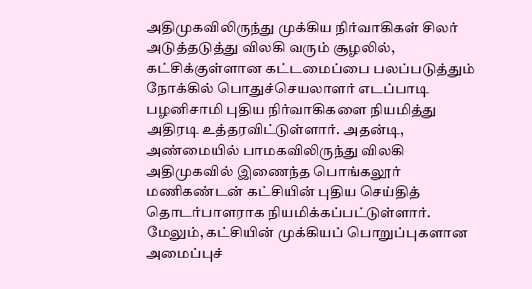அதிமுகவிலிருந்து முக்கிய நிர்வாகிகள் சிலர் அடுத்தடுத்து விலகி வரும் சூழலில், கட்சிக்குள்ளான கட்டமைப்பை பலப்படுத்தும் நோக்கில் பொதுச்செயலாளர் எடப்பாடி பழனிசாமி புதிய நிர்வாகிகளை நியமித்து அதிரடி உத்தரவிட்டுள்ளார். அதன்டி, அண்மையில் பாமகவிலிருந்து விலகி அதிமுகவில் இணைந்த பொங்கலூர் மணிகண்டன் கட்சியின் புதிய செய்தித் தொடர்பாளராக நியமிக்கப்பட்டுள்ளார்.
மேலும், கட்சியின் முக்கியப் பொறுப்புகளான அமைப்புச்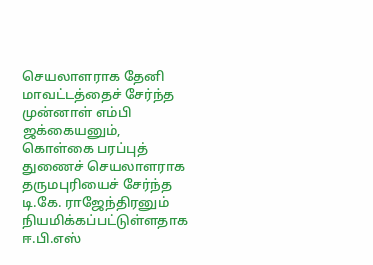செயலாளராக தேனி மாவட்டத்தைச் சேர்ந்த முன்னாள் எம்பி ஜக்கையனும், கொள்கை பரப்புத் துணைச் செயலாளராக தருமபுரியைச் சேர்ந்த டி.கே. ராஜேந்திரனும் நியமிக்கப்பட்டுள்ளதாக ஈ.பி.எஸ்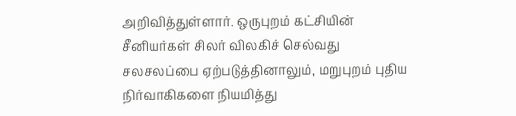அறிவித்துள்ளார். ஒருபுறம் கட்சியின் சீனியர்கள் சிலர் விலகிச் செல்வது சலசலப்பை ஏற்படுத்தினாலும், மறுபுறம் புதிய நிர்வாகிகளை நியமித்து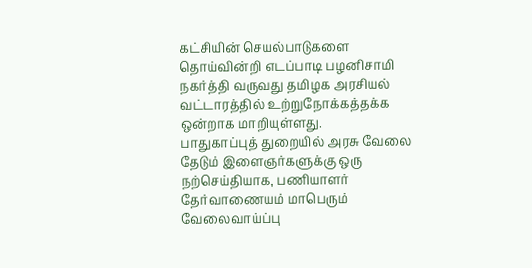கட்சியின் செயல்பாடுகளை தொய்வின்றி எடப்பாடி பழனிசாமி நகர்த்தி வருவது தமிழக அரசியல் வட்டாரத்தில் உற்றுநோக்கத்தக்க ஒன்றாக மாறியுள்ளது.
பாதுகாப்புத் துறையில் அரசு வேலை தேடும் இளைஞர்களுக்கு ஒரு நற்செய்தியாக, பணியாளர் தேர்வாணையம் மாபெரும் வேலைவாய்ப்பு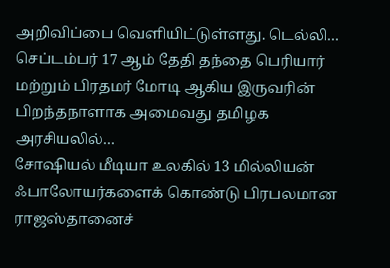அறிவிப்பை வெளியிட்டுள்ளது. டெல்லி…
செப்டம்பர் 17 ஆம் தேதி தந்தை பெரியார் மற்றும் பிரதமர் மோடி ஆகிய இருவரின் பிறந்தநாளாக அமைவது தமிழக அரசியலில்…
சோஷியல் மீடியா உலகில் 13 மில்லியன் ஃபாலோயர்களைக் கொண்டு பிரபலமான ராஜஸ்தானைச்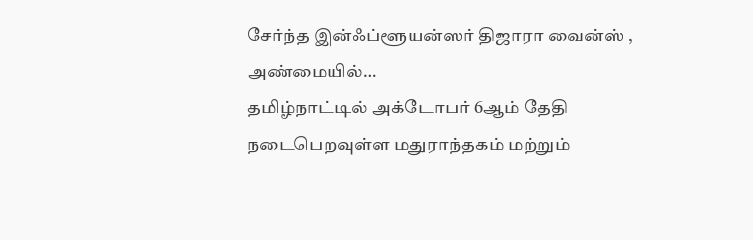சேர்ந்த இன்ஃப்ளூயன்ஸர் திஜாரா வைன்ஸ் , அண்மையில்…
தமிழ்நாட்டில் அக்டோபர் 6ஆம் தேதி நடைபெறவுள்ள மதுராந்தகம் மற்றும்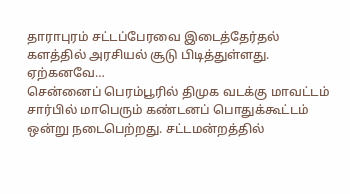தாராபுரம் சட்டப்பேரவை இடைத்தேர்தல் களத்தில் அரசியல் சூடு பிடித்துள்ளது. ஏற்கனவே…
சென்னைப் பெரம்பூரில் திமுக வடக்கு மாவட்டம் சார்பில் மாபெரும் கண்டனப் பொதுக்கூட்டம் ஒன்று நடைபெற்றது. சட்டமன்றத்தில்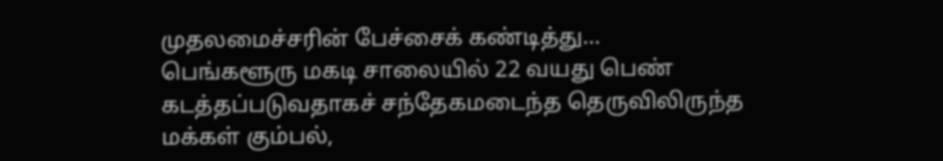முதலமைச்சரின் பேச்சைக் கண்டித்து…
பெங்களூரு மகடி சாலையில் 22 வயது பெண் கடத்தப்படுவதாகச் சந்தேகமடைந்த தெருவிலிருந்த மக்கள் கும்பல்,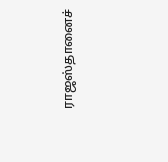ராஜஸ்தானைச்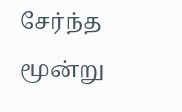சேர்ந்த மூன்று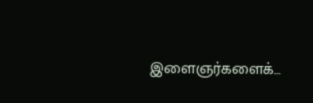இளைஞர்களைக்…